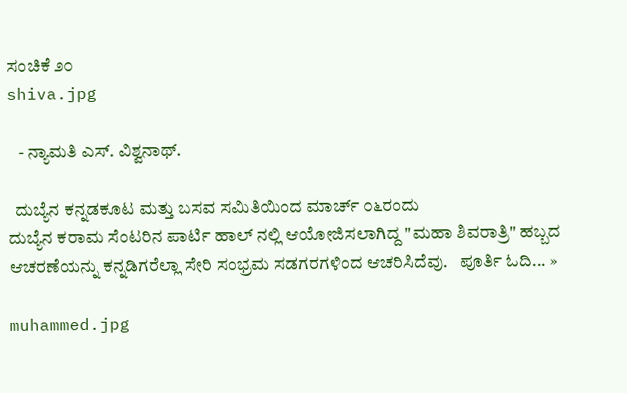ಸಂಚಿಕೆ ೨೦
shiva.jpg

   - ನ್ಯಾಮತಿ ಎಸ್. ವಿಶ್ವನಾಥ್.

  ದುಬ್ಯೆನ ಕನ್ನಡಕೂಟ ಮತ್ತು ಬಸವ ಸಮಿತಿಯಿಂದ ಮಾರ್ಚ್ ೦೬ರಂದು
ದುಬ್ಯೆನ ಕರಾಮ ಸೆಂಟರಿನ ಪಾರ್ಟಿ ಹಾಲ್ ನಲ್ಲಿ ಆಯೋಜಿಸಲಾಗಿದ್ದ "ಮಹಾ ಶಿವರಾತ್ರಿ" ಹಬ್ಬದ ಆಚರಣೆಯನ್ನು ಕನ್ನಡಿಗರೆಲ್ಲಾ ಸೇರಿ ಸಂಭ್ರಮ ಸಡಗರಗಳಿಂದ ಆಚರಿಸಿದೆವು.   ಪೂರ್ತಿ ಓದಿ... »

muhammed.jpg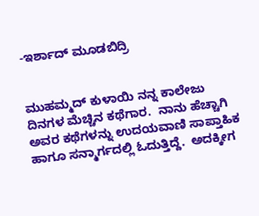-ಇರ್ಶಾದ್ ಮೂಡಬಿದ್ರಿ


ಮುಹಮ್ಮದ್ ಕುಳಾಯಿ ನನ್ನ ಕಾಲೇಜು ದಿನಗಳ ಮೆಚ್ಚಿನ ಕಥೆಗಾರ.  ನಾನು ಹೆಚ್ಚಾಗಿ ಅವರ ಕಥೆಗಳನ್ನು ಉದಯವಾಣಿ ಸಾಪ್ತಾಹಿಕ ಹಾಗೂ ಸನ್ಮಾರ್ಗದಲ್ಲಿ ಓದುತ್ತಿದ್ದೆ.  ಅದಕ್ಕೀಗ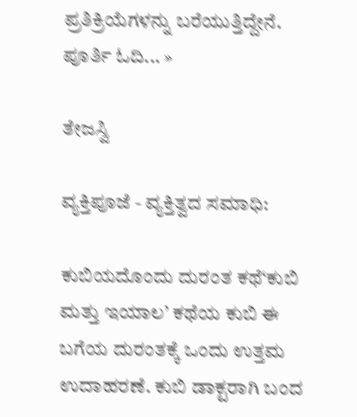ಪ್ರತಿಕ್ರಿಯೆಗಳನ್ನು ಬರೆಯುತ್ತಿದ್ದೇನೆ.   ಪೂರ್ತಿ ಓದಿ... »

ತೇಜಸ್ವಿ

ವ್ಯಕ್ತಿಪೂಜೆ - ವ್ಯಕ್ತಿತ್ವದ ಸಮಾಧಿ:

ಕುಬಿಯದೊಂದು ದುರಂತ ಕಥೆ‘ಕುಬಿ ಮತ್ತು ಇಯಾಲ’ ಕಥೆಯ ಕುಬಿ ಈ ಬಗೆಯ ದುರಂತಕ್ಕೆ ಒಂದು ಉತ್ತಮ ಉದಾಹರಣೆ. ಕುಬಿ ಡಾಕ್ಟರಾಗಿ ಬಂದ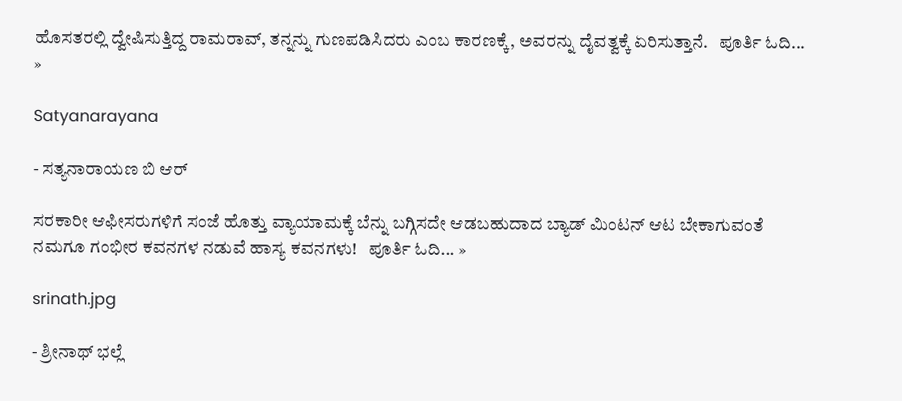ಹೊಸತರಲ್ಲಿ ದ್ವೇಷಿಸುತ್ತಿದ್ದ ರಾಮರಾವ್, ತನ್ನನ್ನು ಗುಣಪಡಿಸಿದರು ಎಂಬ ಕಾರಣಕ್ಕೆ, ಅವರನ್ನು ದೈವತ್ವಕ್ಕೆ ಏರಿಸುತ್ತಾನೆ.   ಪೂರ್ತಿ ಓದಿ... »

Satyanarayana

- ಸತ್ಯನಾರಾಯಣ ಬಿ ಆರ್

ಸರಕಾರೀ ಆಫೀಸರುಗಳಿಗೆ ಸಂಜೆ ಹೊತ್ತು ವ್ಯಾಯಾಮಕ್ಕೆ ಬೆನ್ನು ಬಗ್ಗಿಸದೇ ಆಡಬಹುದಾದ ಬ್ಯಾಡ್ ಮಿಂಟನ್ ಆಟ ಬೇಕಾಗುವಂತೆ ನಮಗೂ ಗಂಭೀರ ಕವನಗಳ ನಡುವೆ ಹಾಸ್ಯ ಕವನಗಳು!   ಪೂರ್ತಿ ಓದಿ... »

srinath.jpg

- ಶ್ರೀನಾಥ್ ಭಲ್ಲೆ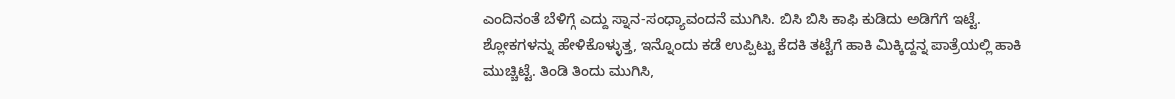ಎಂದಿನಂತೆ ಬೆಳಿಗ್ಗೆ ಎದ್ದು ಸ್ನಾನ-ಸಂಧ್ಯಾವಂದನೆ ಮುಗಿಸಿ. ಬಿಸಿ ಬಿಸಿ ಕಾಫಿ ಕುಡಿದು ಅಡಿಗೆಗೆ ಇಟ್ಟೆ. ಶ್ಲೋಕಗಳನ್ನು ಹೇಳಿಕೊಳ್ಳುತ್ತ, ಇನ್ನೊಂದು ಕಡೆ ಉಪ್ಪಿಟ್ಟು ಕೆದಕಿ ತಟ್ಟೆಗೆ ಹಾಕಿ ಮಿಕ್ಕಿದ್ದನ್ನ ಪಾತ್ರೆಯಲ್ಲಿ ಹಾಕಿ ಮುಚ್ಚಿಟ್ಟೆ. ತಿಂಡಿ ತಿಂದು ಮುಗಿಸಿ,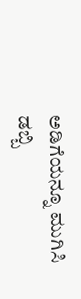ಅಡಿಗೆಯನ್ನೂ ಮುಗಿಸಿ ಡಬ್ಬಿ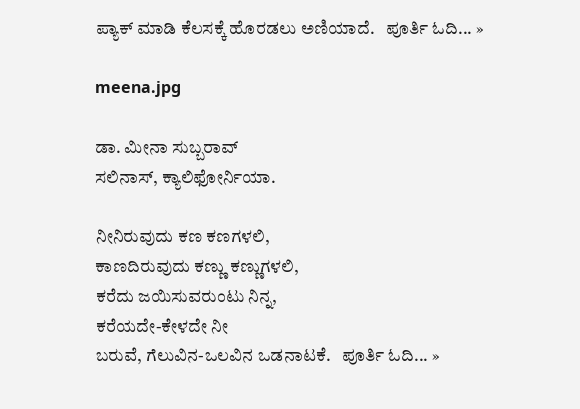ಪ್ಯಾಕ್ ಮಾಡಿ ಕೆಲಸಕ್ಕೆ ಹೊರಡಲು ಅಣಿಯಾದೆ.   ಪೂರ್ತಿ ಓದಿ... »

meena.jpg

ಡಾ. ಮೀನಾ ಸುಬ್ಬರಾವ್
ಸಲಿನಾಸ್, ಕ್ಯಾಲಿಫೋರ್ನಿಯಾ.

ನೀನಿರುವುದು ಕಣ ಕಣಗಳಲಿ,
ಕಾಣದಿರುವುದು ಕಣ್ಣು ಕಣ್ಣುಗಳಲಿ,
ಕರೆದು ಜಯಿಸುವರುಂಟು ನಿನ್ನ,
ಕರೆಯದೇ-ಕೇಳದೇ ನೀ
ಬರುವೆ, ಗೆಲುವಿನ-ಒಲವಿನ ಒಡನಾಟಕೆ.   ಪೂರ್ತಿ ಓದಿ... »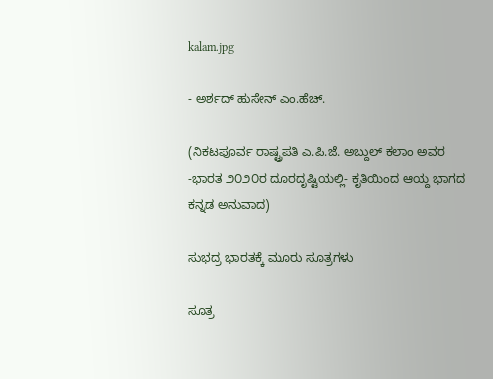kalam.jpg

- ಅರ್ಶದ್ ಹುಸೇನ್ ಎಂ.ಹೆಚ್.

(ನಿಕಟಪೂರ್ವ ರಾಷ್ಟ್ರಪತಿ ಎ.ಪಿ.ಜೆ. ಅಬ್ದುಲ್ ಕಲಾಂ ಅವರ -ಭಾರತ ೨೦೨೦ರ ದೂರದೃಷ್ಟಿಯಲ್ಲಿ- ಕೃತಿಯಿಂದ ಆಯ್ದ ಭಾಗದ ಕನ್ನಡ ಅನುವಾದ)

ಸುಭದ್ರ ಭಾರತಕ್ಕೆ ಮೂರು ಸೂತ್ರಗಳು

ಸೂತ್ರ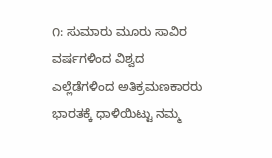೧: ಸುಮಾರು ಮೂರು ಸಾವಿರ ವರ್ಷಗಳಿಂದ ವಿಶ್ವದ ಎಲ್ಲೆಡೆಗಳಿಂದ ಅತಿಕ್ರಮಣಕಾರರು ಭಾರತಕ್ಕೆ ಧಾಳಿಯಿಟ್ಟು ನಮ್ಮ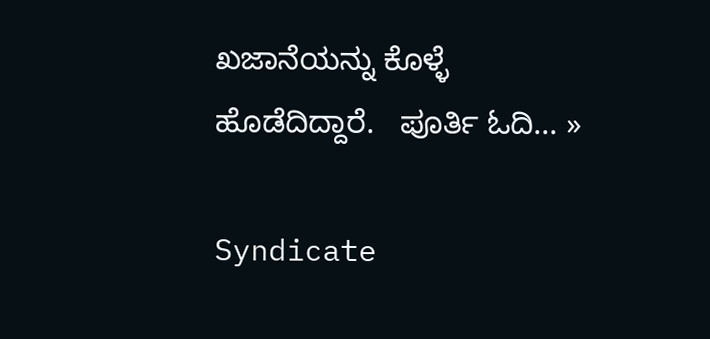ಖಜಾನೆಯನ್ನು ಕೊಳ್ಳೆ ಹೊಡೆದಿದ್ದಾರೆ.   ಪೂರ್ತಿ ಓದಿ... »

Syndicate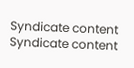Syndicate content
Syndicate content